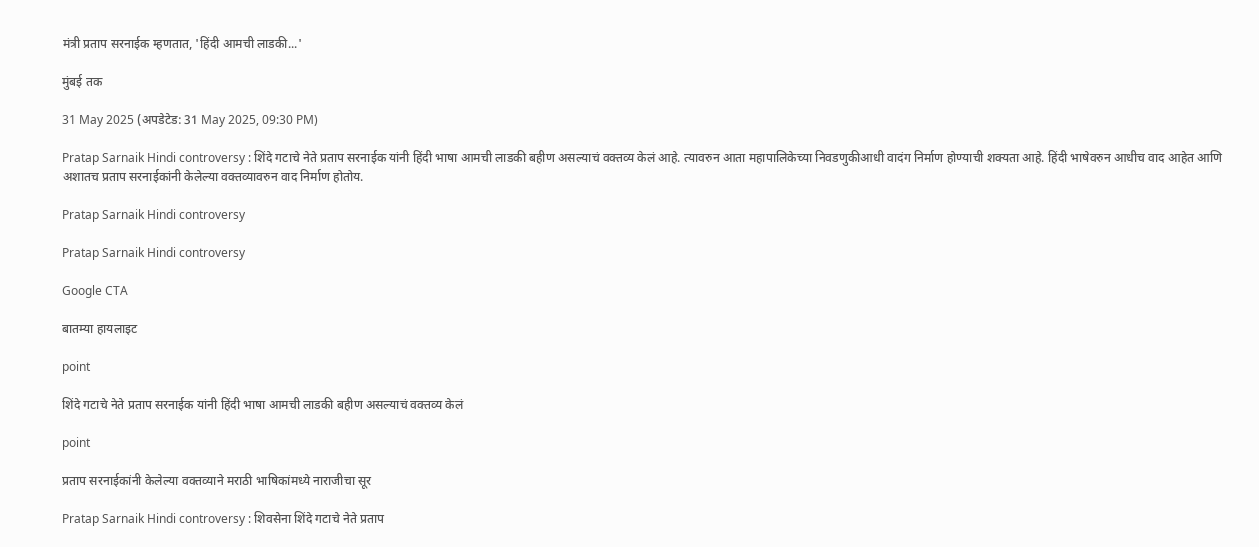मंत्री प्रताप सरनाईक म्हणतात, 'हिंदी आमची लाडकी...'

मुंबई तक

31 May 2025 (अपडेटेड: 31 May 2025, 09:30 PM)

Pratap Sarnaik Hindi controversy : शिंदे गटाचे नेते प्रताप सरनाईक यांनी हिंदी भाषा आमची लाडकी बहीण असल्याचं वक्तव्य केलं आहे. त्यावरुन आता महापालिकेच्या निवडणुकीआधी वादंग निर्माण होण्याची शक्यता आहे. हिंदी भाषेवरुन आधीच वाद आहेत आणि अशातच प्रताप सरनाईकांनी केलेल्या वक्तव्यावरुन वाद निर्माण होतोय.

Pratap Sarnaik Hindi controversy

Pratap Sarnaik Hindi controversy

Google CTA

बातम्या हायलाइट

point

शिंदे गटाचे नेते प्रताप सरनाईक यांनी हिंदी भाषा आमची लाडकी बहीण असल्याचं वक्तव्य केलं

point

प्रताप सरनाईकांनी केलेल्या वक्तव्याने मराठी भाषिकांमध्ये नाराजीचा सूर

Pratap Sarnaik Hindi controversy : शिवसेना शिंदे गटाचे नेते प्रताप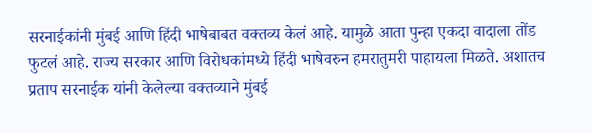सरनाईकांनी मुंबई आणि हिंदी भाषेबाबत वक्तव्य केलं आहे. यामुळे आता पुन्हा एकदा वादाला तोंड फुटलं आहे. राज्य सरकार आणि विरोधकांमध्ये हिंदी भाषेवरुन हमरातुमरी पाहायला मिळते. अशातच प्रताप सरनाईक यांनी केलेल्या वक्तव्याने मुंबई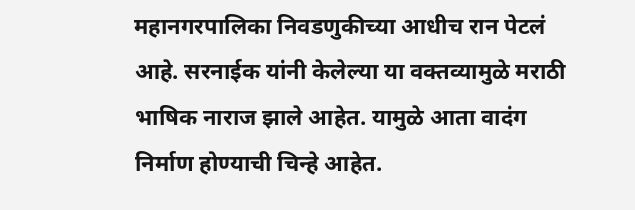महानगरपालिका निवडणुकीच्या आधीच रान पेटलं आहे. सरनाईक यांनी केलेल्या या वक्तव्यामुळे मराठी भाषिक नाराज झाले आहेत. यामुळे आता वादंग निर्माण होण्याची चिन्हे आहेत.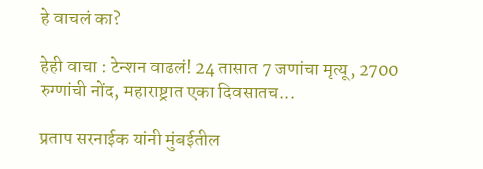हे वाचलं का?

हेही वाचा : टेन्शन वाढलं! 24 तासात 7 जणांचा मृत्यू, 2700 रुग्णांची नोंद, महाराष्ट्रात एका दिवसातच...

प्रताप सरनाईक यांनी मुंबईतील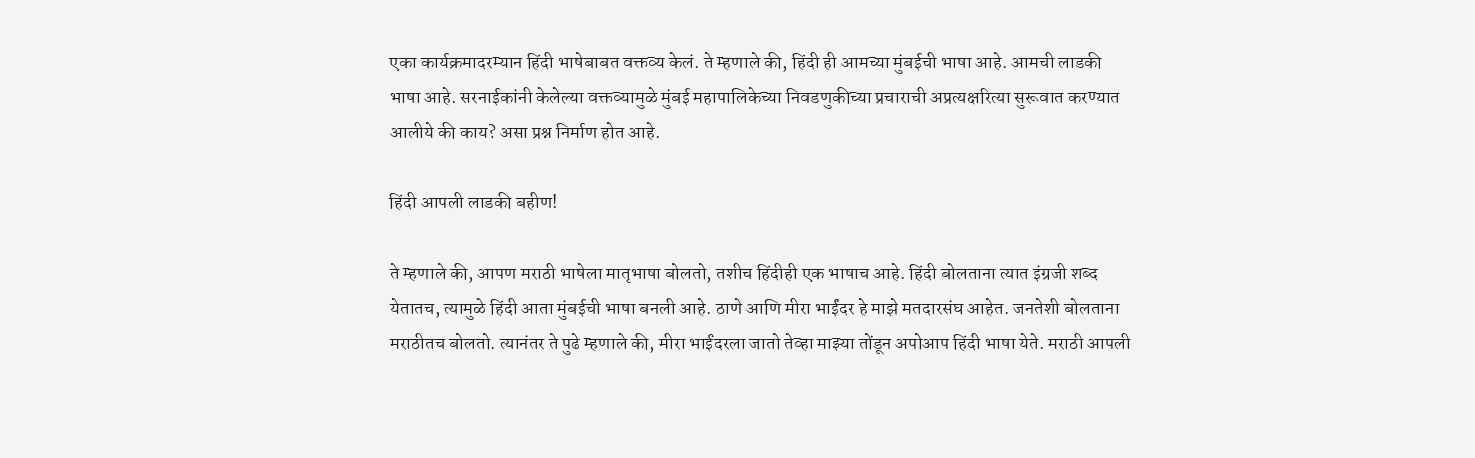एका कार्यक्रमादरम्यान हिंदी भाषेबाबत वक्तव्य केलं. ते म्हणाले की, हिंदी ही आमच्या मुंबईची भाषा आहे. आमची लाडकी भाषा आहे. सरनाईकांनी केलेल्या वक्तव्यामुळे मुंबई महापालिकेच्या निवडणुकीच्या प्रचाराची अप्रत्यक्षरित्या सुरूवात करण्यात आलीये की काय? असा प्रश्न निर्माण होत आहे.

हिंदी आपली लाडकी बहीण!

ते म्हणाले की, आपण मराठी भाषेला मातृभाषा बोलतो, तशीच हिंदीही एक भाषाच आहे. हिंदी बोलताना त्यात इंग्रजी शब्द येतातच, त्यामुळे हिंदी आता मुंबईची भाषा बनली आहे. ठाणे आणि मीरा भाईंदर हे माझे मतदारसंघ आहेत. जनतेशी बोलताना मराठीतच बोलतो. त्यानंतर ते पुढे म्हणाले की, मीरा भाईंदरला जातो तेव्हा माझ्या तोंडून अपोआप हिंदी भाषा येते. मराठी आपली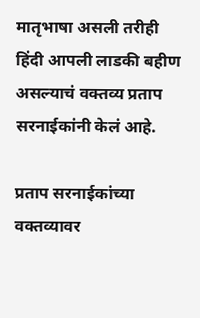मातृभाषा असली तरीही हिंदी आपली लाडकी बहीण असल्याचं वक्तव्य प्रताप सरनाईकांनी केलं आहे.

प्रताप सरनाईकांच्या वक्तव्यावर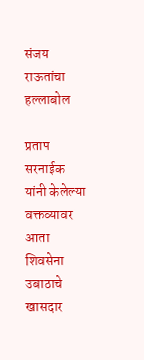संजय राऊतांचा हल्लाबोल

प्रताप सरनाईक यांनी केलेल्या वक्तव्यावर आता शिवसेना उबाठाचे खासदार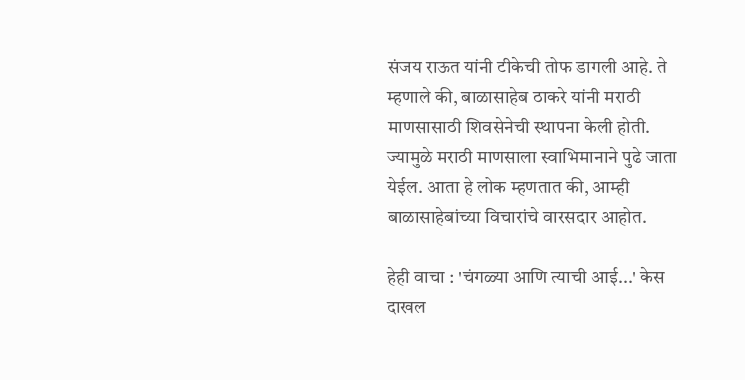संजय राऊत यांनी टीकेची तोफ डागली आहे. ते म्हणाले की, बाळासाहेब ठाकरे यांनी मराठी माणसासाठी शिवसेनेची स्थापना केली होती. ज्यामुळे मराठी माणसाला स्वाभिमानाने पुढे जाता येईल. आता हे लोक म्हणतात की, आम्ही बाळासाहेबांच्या विचारांचे वारसदार आहोत.

हेही वाचा : 'चंगळ्या आणि त्याची आई...' केस दाखल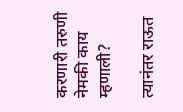करणारी तरुणी नेमकी काय म्हणाली?

त्यानंतर राऊत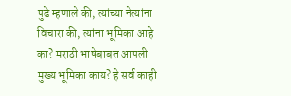पुढे म्हणाले की, त्यांच्या नेत्यांना विचारा की, त्यांना भूमिका आहे का? मराठी भाषेबाबत आपली मुख्य भूमिका काय? हे सर्व काही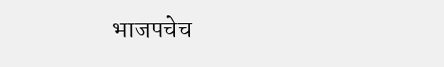भाजपचेच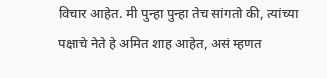विचार आहेत. मी पुन्हा पुन्हा तेच सांगतो की, त्यांच्या पक्षाचे नेते हे अमित शाह आहेत, असं म्हणत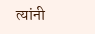त्यांनी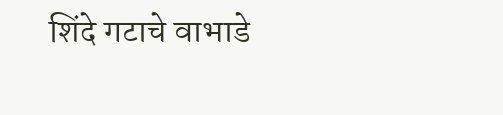शिंदे गटाचे वाभाडे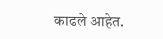काढले आहेत.